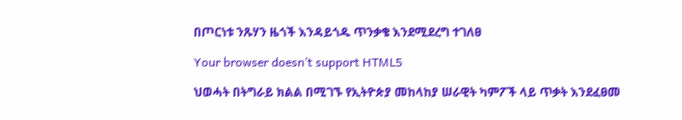በጦርነቱ ንጹሃን ዜጎች እንዳይጎዱ ጥንቃቄ እንደሚደረግ ተገለፀ

Your browser doesn’t support HTML5

ህወሓት በትግራይ ክልል በሚገኙ የኢትዮጵያ መከላከያ ሠራዊት ካምፖች ላይ ጥቃት እንደፈፀመ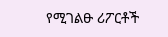የሚገልፁ ሪፖርቶች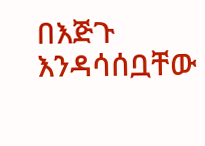በእጅጉ እንዳሳሰቧቸው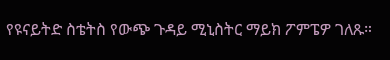የዩናይትድ ስቴትስ የውጭ ጉዳይ ሚኒስትር ማይክ ፖምፔዎ ገለጹ።